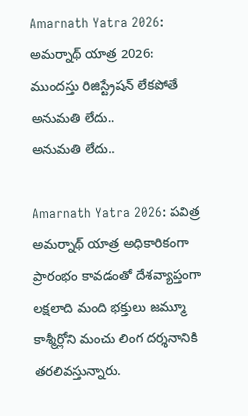Amarnath Yatra 2026: అమర్నాథ్ యాత్ర 2026: ముందస్తు రిజిస్ట్రేషన్ లేకపోతే అనుమతి లేదు..
అనుమతి లేదు..

Amarnath Yatra 2026: పవిత్ర అమర్నాథ్ యాత్ర అధికారికంగా ప్రారంభం కావడంతో దేశవ్యాప్తంగా లక్షలాది మంది భక్తులు జమ్మూ కాశ్మీర్లోని మంచు లింగ దర్శనానికి తరలివస్తున్నారు.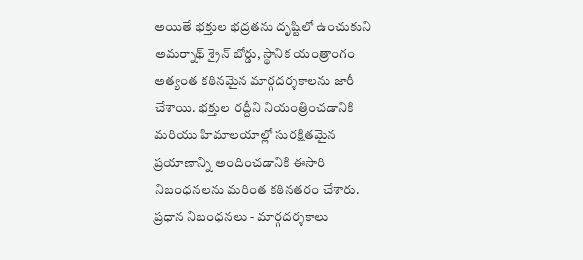అయితే భక్తుల భద్రతను దృష్టిలో ఉంచుకుని అమర్నాథ్ శ్రైన్ బోర్డు, స్థానిక యంత్రాంగం అత్యంత కఠినమైన మార్గదర్శకాలను జారీ చేశాయి. భక్తుల రద్దీని నియంత్రించడానికి మరియు హిమాలయాల్లో సురక్షితమైన ప్రయాణాన్ని అందించడానికి ఈసారి నిబంధనలను మరింత కఠినతరం చేశారు.
ప్రధాన నిబంధనలు - మార్గదర్శకాలు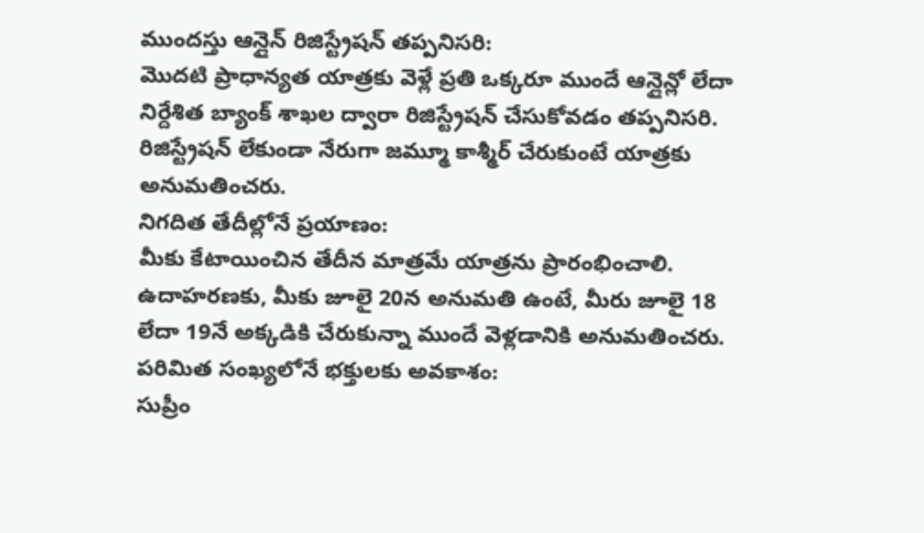ముందస్తు ఆన్లైన్ రిజిస్ట్రేషన్ తప్పనిసరి:
మొదటి ప్రాధాన్యత యాత్రకు వెళ్లే ప్రతి ఒక్కరూ ముందే ఆన్లైన్లో లేదా నిర్దేశిత బ్యాంక్ శాఖల ద్వారా రిజిస్ట్రేషన్ చేసుకోవడం తప్పనిసరి. రిజిస్ట్రేషన్ లేకుండా నేరుగా జమ్మూ కాశ్మీర్ చేరుకుంటే యాత్రకు అనుమతించరు.
నిగదిత తేదీల్లోనే ప్రయాణం:
మీకు కేటాయించిన తేదీన మాత్రమే యాత్రను ప్రారంభించాలి. ఉదాహరణకు, మీకు జూలై 20న అనుమతి ఉంటే, మీరు జూలై 18 లేదా 19నే అక్కడికి చేరుకున్నా ముందే వెళ్లడానికి అనుమతించరు.
పరిమిత సంఖ్యలోనే భక్తులకు అవకాశం:
సుప్రీం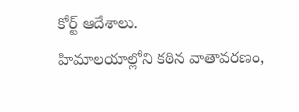కోర్ట్ ఆదేశాలు.
హిమాలయాల్లోని కఠిన వాతావరణం,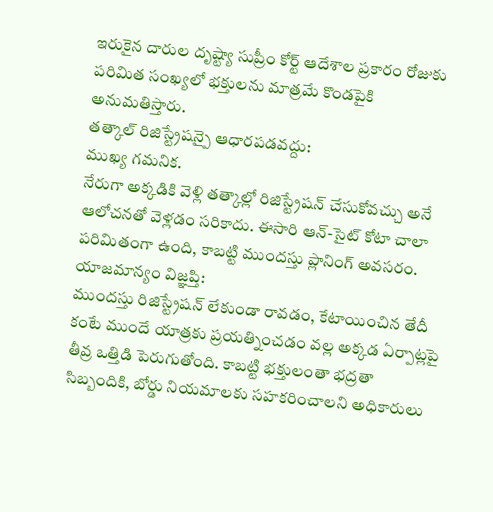ఇరుకైన దారుల దృష్ట్యా సుప్రీం కోర్ట్ ఆదేశాల ప్రకారం రోజుకు పరిమిత సంఖ్యలో భక్తులను మాత్రమే కొండపైకి అనుమతిస్తారు.
తత్కాల్ రిజిస్ట్రేషన్పై ఆధారపడవద్దు:
ముఖ్య గమనిక.
నేరుగా అక్కడికి వెళ్లి తత్కాల్లో రిజిస్ట్రేషన్ చేసుకోవచ్చు అనే ఆలోచనతో వెళ్లడం సరికాదు. ఈసారి ఆన్-సైట్ కోటా చాలా పరిమితంగా ఉంది, కాబట్టి ముందస్తు ప్లానింగ్ అవసరం.
యాజమాన్యం విజ్ఞప్తి:
ముందస్తు రిజిస్ట్రేషన్ లేకుండా రావడం, కేటాయించిన తేదీ కంటే ముందే యాత్రకు ప్రయత్నించడం వల్ల అక్కడ ఏర్పాట్లపై తీవ్ర ఒత్తిడి పెరుగుతోంది. కాబట్టి భక్తులంతా భద్రతా సిబ్బందికి, బోర్డు నియమాలకు సహకరించాలని అధికారులు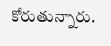కోరుతున్నారు.